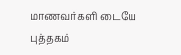மாணவர்களி டையே புத்தகம்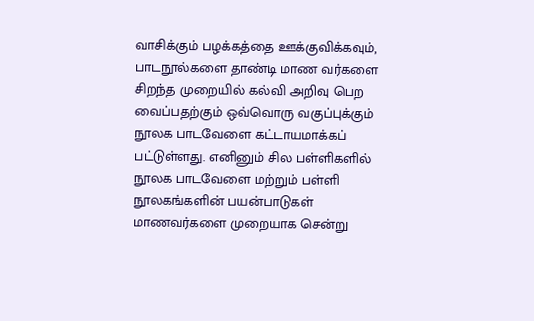வாசிக்கும் பழக்கத்தை ஊக்குவிக்கவும், பாடநூல்களை தாண்டி மாண வர்களை சிறந்த முறையில் கல்வி அறிவு பெற வைப்பதற்கும் ஒவ்வொரு வகுப்புக்கும் நூலக பாடவேளை கட்டாயமாக்கப் பட்டுள்ளது. எனினும் சில பள்ளிகளில் நூலக பாடவேளை மற்றும் பள்ளி நூலகங்களின் பயன்பாடுகள் மாணவர்களை முறையாக சென்று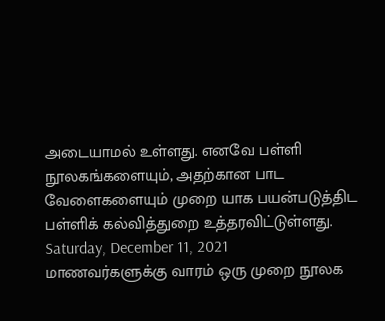அடையாமல் உள்ளது. எனவே பள்ளி நூலகங்களையும், அதற்கான பாட வேளைகளையும் முறை யாக பயன்படுத்திட பள்ளிக் கல்வித்துறை உத்தரவிட்டுள்ளது.
Saturday, December 11, 2021
மாணவர்களுக்கு வாரம் ஒரு முறை நூலக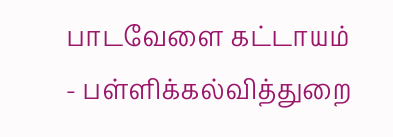பாடவேளை கட்டாயம் - பள்ளிக்கல்வித்துறை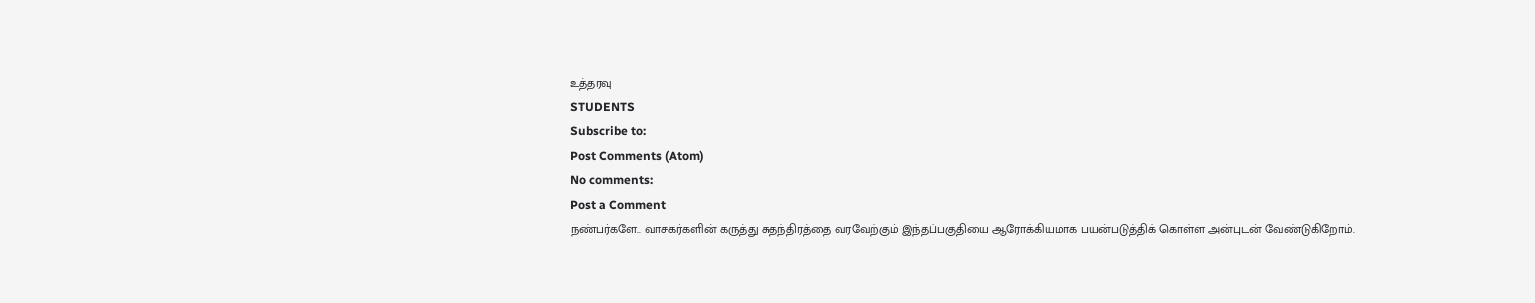உத்தரவு
STUDENTS
Subscribe to:
Post Comments (Atom)
No comments:
Post a Comment
நண்பர்களே.. வாசகர்களின் கருத்து சுதந்திரத்தை வரவேற்கும் இந்தப்பகுதியை ஆரோக்கியமாக பயன்படுத்திக் கொள்ள அன்புடன் வேண்டுகிறோம்.